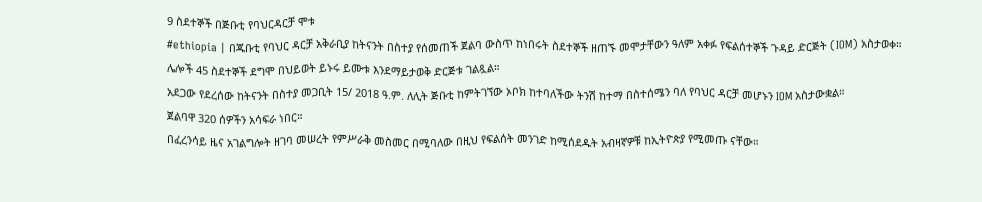9 ስደተኞች በጅቡቲ የባህርዳርቻ ሞቱ
#ethiopia | በጁቡቲ የባህር ዳርቻ አቅራቢያ ከትናንት በስተያ የሰመጠች ጀልባ ውስጥ ከነበሩት ስደተኞች ዘጠኙ መሞታቸውን ዓለም አቀፉ የፍልሰተኞች ጉዳይ ድርጅት (IOM) አስታወቀ።
ሌሎች 45 ስደተኞች ደግሞ በህይወት ይኑሩ ይሙቱ እንደማይታወቅ ድርጅቱ ገልጿል።
አደጋው የደረሰው ከትናንት በስተያ መጋቢት 15/ 2018 ዓ.ም. ለሊት ጅቡቲ ከምትገኘው ኦቦክ ከተባለችው ትንሽ ከተማ በስተሰሜን ባለ የባህር ዳርቻ መሆኑን IOM አስታውቋል።
ጀልባዋ 320 ሰዎችን አሳፍራ ነበር።
በፈረንሳይ ዜና አገልግሎት ዘገባ መሠረት የምሥራቅ መስመር በሚባለው በዚህ የፍልሰት መንገድ ከሚሰደዱት አብዛኛዎቹ ከኢትዮጵያ የሚመጡ ናቸው።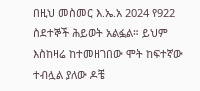በዚህ መስመር እ.ኤ.አ 2024 የ922 ስደተኞች ሕይወት አልፏል። ይህም እስከዛሬ ከተመዘገበው ሞት ከፍተኛው ተብሏል ያለው ዶቼ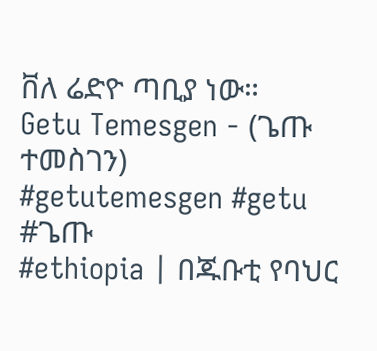ቨለ ሬድዮ ጣቢያ ነው።
Getu Temesgen - (ጌጡ ተመስገን)
#getutemesgen #getu #ጌጡ
#ethiopia | በጁቡቲ የባህር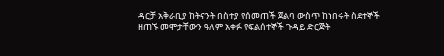ዳርቻ አቅራቢያ ከትናንት በስተያ የሰመጠች ጀልባ ውስጥ ከነበሩት ስደተኞች ዘጠኙ መሞታቸውን ዓለም አቀፉ የፍልሰተኞች ጉዳይ ድርጅት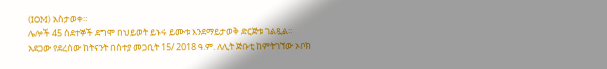(IOM) አስታወቀ።
ሌሎች 45 ስደተኞች ደግሞ በህይወት ይኑሩ ይሙቱ እንደማይታወቅ ድርጅቱ ገልጿል።
አደጋው የደረሰው ከትናንት በስተያ መጋቢት 15/ 2018 ዓ.ም. ለሊት ጅቡቲ ከምትገኘው ኦቦክ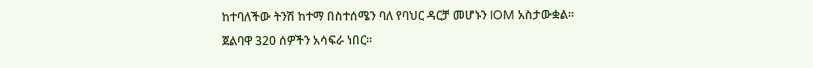ከተባለችው ትንሽ ከተማ በስተሰሜን ባለ የባህር ዳርቻ መሆኑን IOM አስታውቋል።
ጀልባዋ 320 ሰዎችን አሳፍራ ነበር።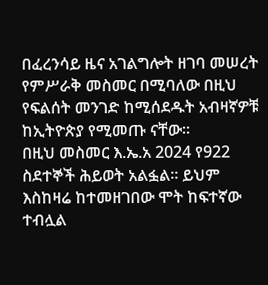በፈረንሳይ ዜና አገልግሎት ዘገባ መሠረት የምሥራቅ መስመር በሚባለው በዚህ የፍልሰት መንገድ ከሚሰደዱት አብዛኛዎቹ ከኢትዮጵያ የሚመጡ ናቸው።
በዚህ መስመር እ.ኤ.አ 2024 የ922 ስደተኞች ሕይወት አልፏል። ይህም እስከዛሬ ከተመዘገበው ሞት ከፍተኛው ተብሏል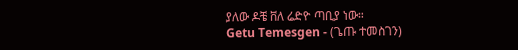ያለው ዶቼ ቨለ ሬድዮ ጣቢያ ነው።
Getu Temesgen - (ጌጡ ተመስገን)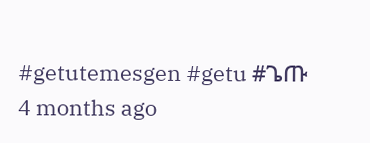#getutemesgen #getu #ጌጡ
4 months ago